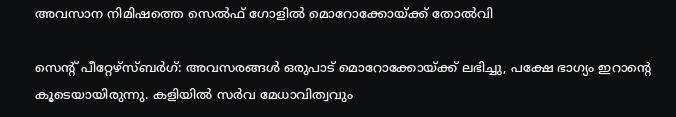അവസാന നിമിഷത്തെ സെല്‍ഫ് ഗോളില്‍ മൊറോക്കോയ്ക്ക് തോല്‍വി

സെന്‍റ് പീറ്റേഴ്‌സ്ബര്‍ഗ്: അവസരങ്ങള്‍ ഒരുപാട് മൊറോക്കോയ്ക്ക് ലഭിച്ചു, പക്ഷേ ഭാഗ്യം ഇറാന്‍റെ കൂടെയായിരുന്നു. കളിയില്‍ സര്‍വ മേധാവിത്വവും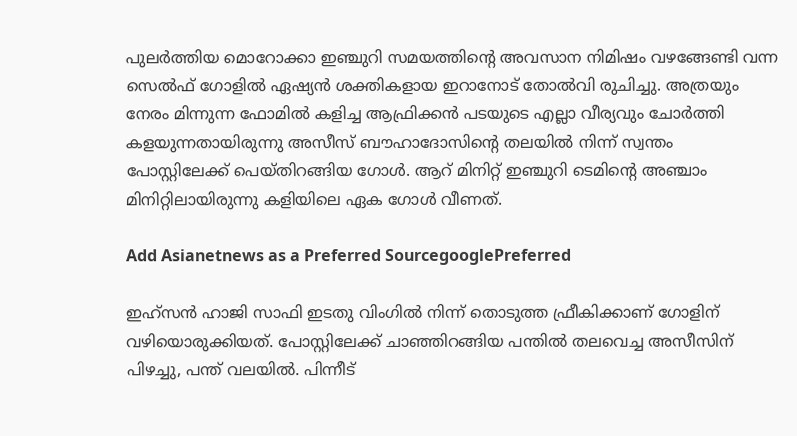പുലര്‍ത്തിയ മൊറോക്കാ ഇഞ്ചുറി സമയത്തിന്‍റെ അവസാന നിമിഷം വഴങ്ങേണ്ടി വന്ന സെല്‍ഫ് ഗോളില്‍ ഏഷ്യന്‍ ശക്തികളായ ഇറാനോട് തോല്‍വി രുചിച്ചു. അത്രയും നേരം മിന്നുന്ന ഫോമില്‍ കളിച്ച ആഫ്രിക്കന്‍ പടയുടെ എല്ലാ വീര്യവും ചോര്‍ത്തി കളയുന്നതായിരുന്നു അസീസ് ബൗഹാദോസിന്‍റെ തലയില്‍ നിന്ന് സ്വന്തം പോസ്റ്റിലേക്ക് പെയ്തിറങ്ങിയ ഗോള്‍. ആറ് മിനിറ്റ് ഇഞ്ചുറി ടെമിന്‍റെ അഞ്ചാം മിനിറ്റിലായിരുന്നു കളിയിലെ ഏക ഗോള്‍ വീണത്.

Add Asianetnews as a Preferred SourcegooglePreferred

ഇഹ്സന്‍ ഹാജി സാഫി ഇടതു വിംഗില്‍ നിന്ന് തൊടുത്ത ഫ്രീകിക്കാണ് ഗോളിന് വഴിയൊരുക്കിയത്. പോസ്റ്റിലേക്ക് ചാഞ്ഞിറങ്ങിയ പന്തില്‍ തലവെച്ച അസീസിന് പിഴച്ചു, പന്ത് വലയില്‍. പിന്നീട്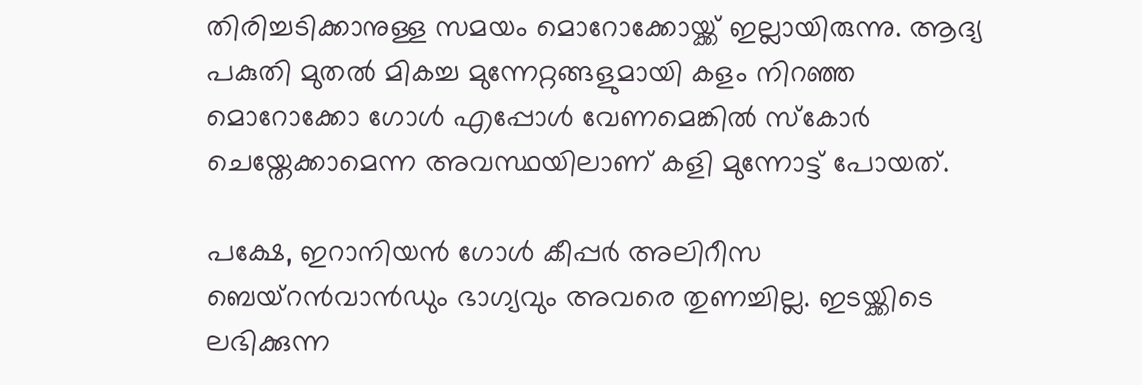തിരിച്ചടിക്കാനുള്ള സമയം മൊറോക്കോയ്ക്ക് ഇല്ലായിരുന്നു. ആദ്യ പകുതി മുതല്‍ മികച്ച മുന്നേറ്റങ്ങളുമായി കളം നിറഞ്ഞ മൊറോക്കോ ഗോള്‍ എപ്പോള്‍ വേണമെങ്കില്‍ സ്കോര്‍ ചെയ്തേക്കാമെന്ന അവസ്ഥയിലാണ് കളി മുന്നോട്ട് പോയത്.

പക്ഷേ, ഇറാനിയന്‍ ഗോള്‍ കീപ്പര്‍ അലിറീസ ബെയ്റന്‍വാന്‍ഡും ഭാഗ്യവും അവരെ തുണച്ചില്ല. ഇടയ്ക്കിടെ ലഭിക്കുന്ന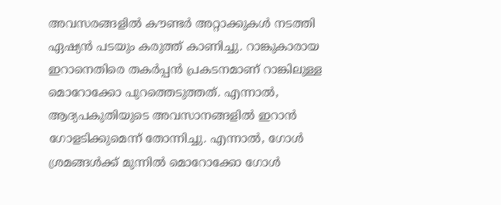അവസരങ്ങളില്‍ കൗണ്ടര്‍ അറ്റാക്കുകള്‍ നടത്തി ഏഷ്യന്‍ പടയും കരുത്ത് കാണിച്ചു. റാങ്കുകാരായ ഇറാനെതിരെ തകര്‍പ്പന്‍ പ്രകടനമാണ് റാങ്കിലുള്ള മൊറോക്കോ പുറത്തെടുത്തത്. എന്നാല്‍, ആദ്യപകുതിയുടെ അവസാനങ്ങളില്‍ ഇറാന്‍ ഗോളടിക്കുമെന്ന് തോന്നിച്ചു. എന്നാല്‍, ഗോള്‍ ശ്രമങ്ങള്‍ക്ക് മുന്നില്‍ മൊറോക്കോ ഗോള്‍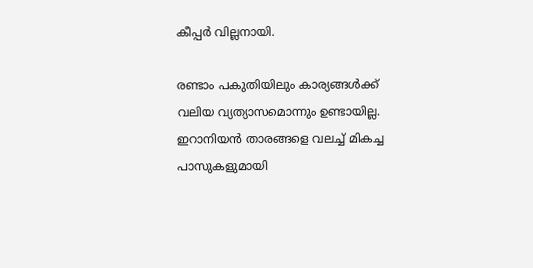കീപ്പര്‍ വില്ലനായി.

രണ്ടാം പകുതിയിലും കാര്യങ്ങള്‍ക്ക് വലിയ വ്യത്യാസമൊന്നും ഉണ്ടായില്ല. ഇറാനിയന്‍ താരങ്ങളെ വലച്ച് മികച്ച പാസുകളുമായി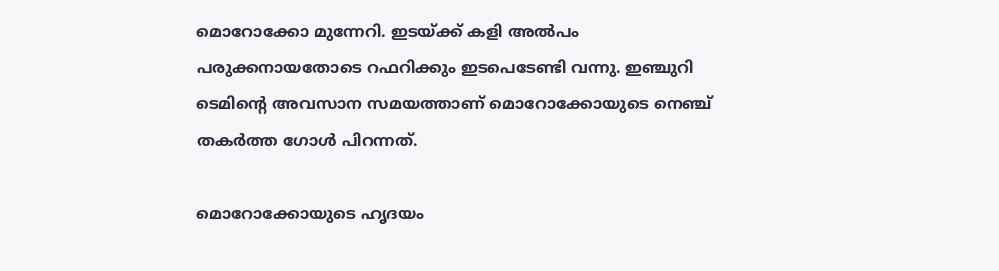മൊറോക്കോ മുന്നേറി. ഇടയ്ക്ക് കളി അല്‍പം പരുക്കനായതോടെ റഫറിക്കും ഇടപെടേണ്ടി വന്നു. ഇഞ്ചുറി ടെമിന്‍റെ അവസാന സമയത്താണ് മൊറോക്കോയുടെ നെഞ്ച് തകര്‍ത്ത ഗോള്‍ പിറന്നത്.

മൊറോക്കോയുടെ ഹൃദയം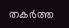തകര്‍ത്ത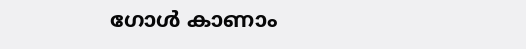ഗോള്‍ കാണാം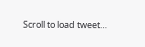Scroll to load tweet…